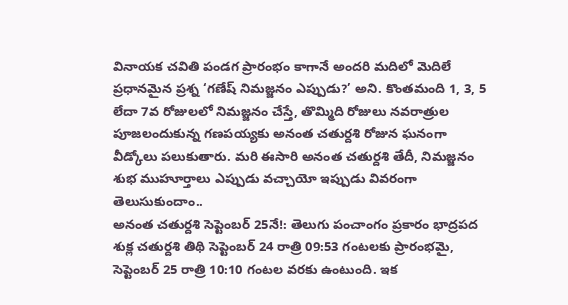వినాయక చవితి పండగ ప్రారంభం కాగానే అందరి మదిలో మెదిలే ప్రధానమైన ప్రశ్న ‘గణేష్ నిమజ్జనం ఎప్పుడు?’ అని. కొంతమంది 1, 3, 5 లేదా 7వ రోజులలో నిమజ్జనం చేస్తే, తొమ్మిది రోజులు నవరాత్రుల పూజలందుకున్న గణపయ్యకు అనంత చతుర్దశి రోజున ఘనంగా వీడ్కోలు పలుకుతారు. మరి ఈసారి అనంత చతుర్దశి తేదీ, నిమజ్జనం శుభ ముహూర్తాలు ఎప్పుడు వచ్చాయో ఇప్పుడు వివరంగా తెలుసుకుందాం..
అనంత చతుర్దశి సెప్టెంబర్ 25నే!: తెలుగు పంచాంగం ప్రకారం భాద్రపద శుక్ల చతుర్దశి తిథి సెప్టెంబర్ 24 రాత్రి 09:53 గంటలకు ప్రారంభమై, సెప్టెంబర్ 25 రాత్రి 10:10 గంటల వరకు ఉంటుంది. ఇక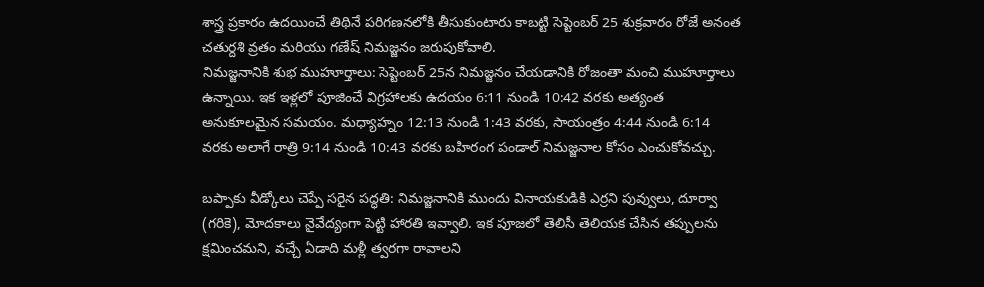శాస్త్ర ప్రకారం ఉదయించే తిథినే పరిగణనలోకి తీసుకుంటారు కాబట్టి సెప్టెంబర్ 25 శుక్రవారం రోజే అనంత చతుర్దశి వ్రతం మరియు గణేష్ నిమజ్జనం జరుపుకోవాలి.
నిమజ్జనానికి శుభ ముహూర్తాలు: సెప్టెంబర్ 25న నిమజ్జనం చేయడానికి రోజంతా మంచి ముహూర్తాలు ఉన్నాయి. ఇక ఇళ్లలో పూజించే విగ్రహాలకు ఉదయం 6:11 నుండి 10:42 వరకు అత్యంత అనుకూలమైన సమయం. మధ్యాహ్నం 12:13 నుండి 1:43 వరకు, సాయంత్రం 4:44 నుండి 6:14 వరకు అలాగే రాత్రి 9:14 నుండి 10:43 వరకు బహిరంగ పండాల్ నిమజ్జనాల కోసం ఎంచుకోవచ్చు.

బప్పాకు వీడ్కోలు చెప్పే సరైన పద్ధతి: నిమజ్జనానికి ముందు వినాయకుడికి ఎర్రని పువ్వులు, దూర్వా (గరికె), మోదకాలు నైవేద్యంగా పెట్టి హారతి ఇవ్వాలి. ఇక పూజలో తెలిసీ తెలియక చేసిన తప్పులను క్షమించమని, వచ్చే ఏడాది మళ్లీ త్వరగా రావాలని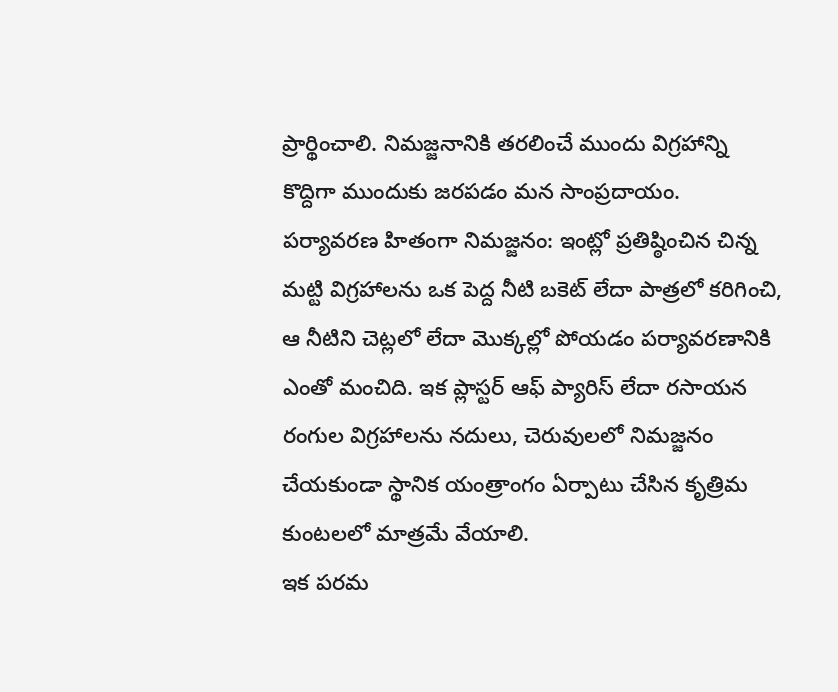ప్రార్థించాలి. నిమజ్జనానికి తరలించే ముందు విగ్రహాన్ని కొద్దిగా ముందుకు జరపడం మన సాంప్రదాయం.
పర్యావరణ హితంగా నిమజ్జనం: ఇంట్లో ప్రతిష్ఠించిన చిన్న మట్టి విగ్రహాలను ఒక పెద్ద నీటి బకెట్ లేదా పాత్రలో కరిగించి, ఆ నీటిని చెట్లలో లేదా మొక్కల్లో పోయడం పర్యావరణానికి ఎంతో మంచిది. ఇక ప్లాస్టర్ ఆఫ్ ప్యారిస్ లేదా రసాయన రంగుల విగ్రహాలను నదులు, చెరువులలో నిమజ్జనం చేయకుండా స్థానిక యంత్రాంగం ఏర్పాటు చేసిన కృత్రిమ కుంటలలో మాత్రమే వేయాలి.
ఇక పరమ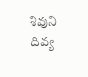శివుని దివ్య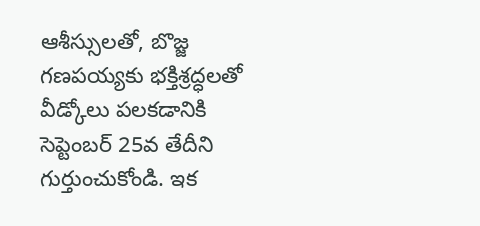ఆశీస్సులతో, బొజ్జ గణపయ్యకు భక్తిశ్రద్ధలతో వీడ్కోలు పలకడానికి సెప్టెంబర్ 25వ తేదీని గుర్తుంచుకోండి. ఇక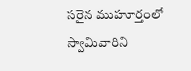సరైన ముహూర్తంలో స్వామివారిని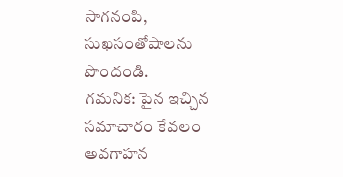సాగనంపి, సుఖసంతోషాలను పొందండి.
గమనిక: పైన ఇచ్చిన సమాచారం కేవలం అవగాహన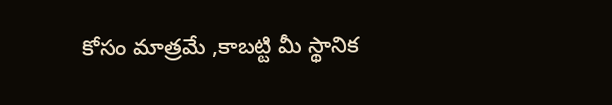కోసం మాత్రమే ,కాబట్టి మీ స్థానిక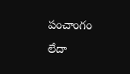పంచాంగం లేదా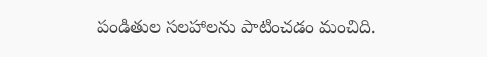పండితుల సలహాలను పాటించడం మంచిది.